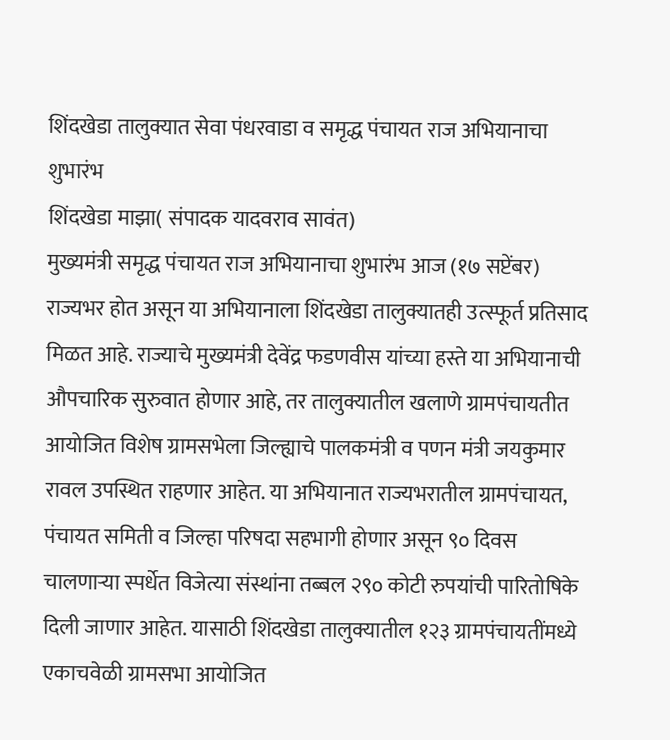शिंदखेडा तालुक्यात सेवा पंधरवाडा व समृद्ध पंचायत राज अभियानाचा शुभारंभ
शिंदखेडा माझा( संपादक यादवराव सावंत)
मुख्यमंत्री समृद्ध पंचायत राज अभियानाचा शुभारंभ आज (१७ सप्टेंबर) राज्यभर होत असून या अभियानाला शिंदखेडा तालुक्यातही उत्स्फूर्त प्रतिसाद मिळत आहे. राज्याचे मुख्यमंत्री देवेंद्र फडणवीस यांच्या हस्ते या अभियानाची औपचारिक सुरुवात होणार आहे, तर तालुक्यातील खलाणे ग्रामपंचायतीत आयोजित विशेष ग्रामसभेला जिल्ह्याचे पालकमंत्री व पणन मंत्री जयकुमार रावल उपस्थित राहणार आहेत. या अभियानात राज्यभरातील ग्रामपंचायत, पंचायत समिती व जिल्हा परिषदा सहभागी होणार असून ९० दिवस चालणाऱ्या स्पर्धेत विजेत्या संस्थांना तब्बल २९० कोटी रुपयांची पारितोषिके दिली जाणार आहेत. यासाठी शिंदखेडा तालुक्यातील १२३ ग्रामपंचायतींमध्ये एकाचवेळी ग्रामसभा आयोजित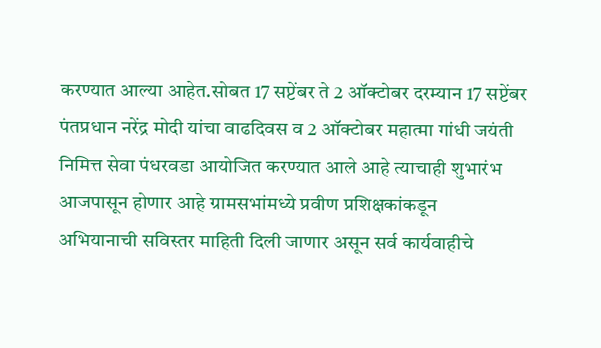करण्यात आल्या आहेत.सोबत 17 सप्टेंबर ते 2 ऑक्टोबर दरम्यान 17 सप्टेंबर पंतप्रधान नरेंद्र मोदी यांचा वाढदिवस व 2 ऑक्टोबर महात्मा गांधी जयंती निमित्त सेवा पंधरवडा आयोजित करण्यात आले आहे त्याचाही शुभारंभ आजपासून होणार आहे ग्रामसभांमध्ये प्रवीण प्रशिक्षकांकडून
अभियानाची सविस्तर माहिती दिली जाणार असून सर्व कार्यवाहीचे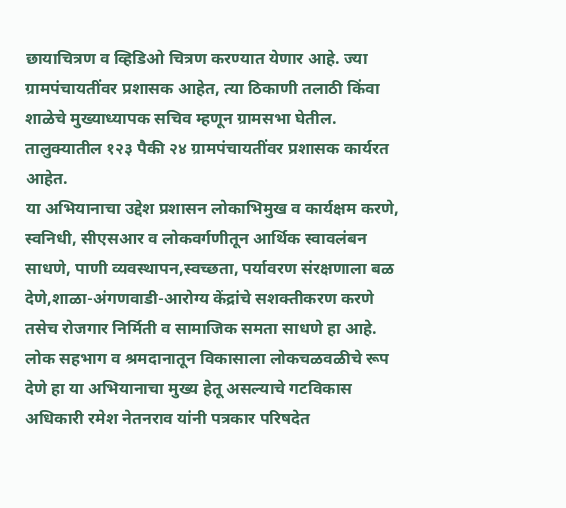छायाचित्रण व व्हिडिओ चित्रण करण्यात येणार आहे. ज्या ग्रामपंचायतींवर प्रशासक आहेत, त्या ठिकाणी तलाठी किंवा शाळेचे मुख्याध्यापक सचिव म्हणून ग्रामसभा घेतील. तालुक्यातील १२३ पैकी २४ ग्रामपंचायतींवर प्रशासक कार्यरत आहेत.
या अभियानाचा उद्देश प्रशासन लोकाभिमुख व कार्यक्षम करणे, स्वनिधी, सीएसआर व लोकवर्गणीतून आर्थिक स्वावलंबन साधणे, पाणी व्यवस्थापन,स्वच्छता, पर्यावरण संरक्षणाला बळ देणे,शाळा-अंगणवाडी-आरोग्य केंद्रांचे सशक्तीकरण करणे तसेच रोजगार निर्मिती व सामाजिक समता साधणे हा आहे. लोक सहभाग व श्रमदानातून विकासाला लोकचळवळीचे रूप देणे हा या अभियानाचा मुख्य हेतू असल्याचे गटविकास अधिकारी रमेश नेतनराव यांनी पत्रकार परिषदेत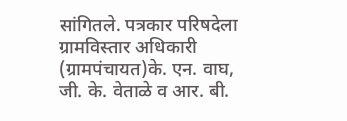सांगितले. पत्रकार परिषदेला ग्रामविस्तार अधिकारी (ग्रामपंचायत)के. एन. वाघ, जी. के. वेताळे व आर. बी.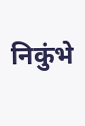निकुंभे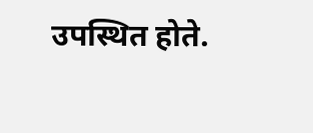उपस्थित होते.